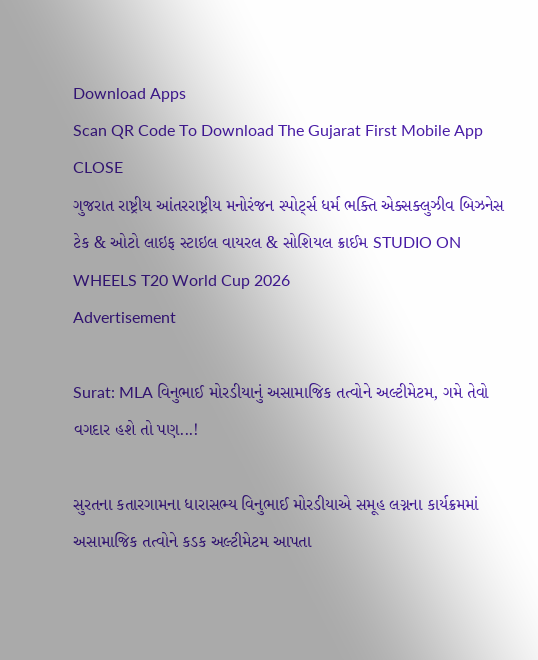Download Apps
Scan QR Code To Download The Gujarat First Mobile App CLOSE
ગુજરાત રાષ્ટ્રીય આંતરરાષ્ટ્રીય મનોરંજન સ્પોર્ટ્સ ધર્મ ભક્તિ એક્સક્લુઝીવ બિઝનેસ ટેક & ઓટો લાઇફ સ્ટાઇલ વાયરલ & સોશિયલ ક્રાઈમ STUDIO ON WHEELS T20 World Cup 2026
Advertisement

Surat: MLA વિનુભાઈ મોરડીયાનું અસામાજિક તત્વોને અલ્ટીમેટમ, ગમે તેવો વગદાર હશે તો પણ...!

સુરતના કતારગામના ધારાસભ્ય વિનુભાઈ મોરડીયાએ સમૂહ લગ્નના કાર્યક્રમમાં અસામાજિક તત્વોને કડક અલ્ટીમેટમ આપતા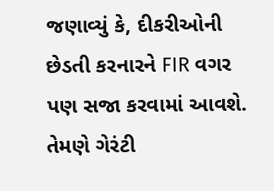જણાવ્યું કે, દીકરીઓની છેડતી કરનારને FIR વગર પણ સજા કરવામાં આવશે. તેમણે ગેરંટી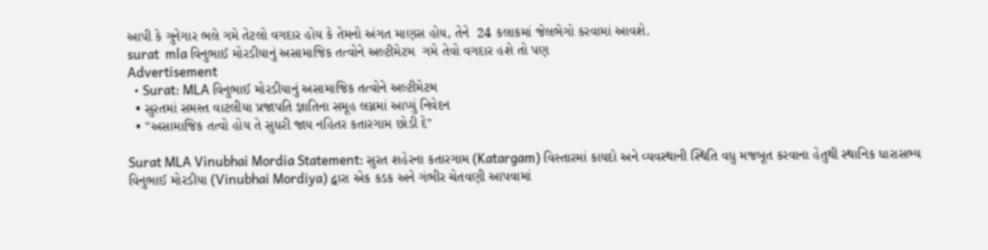આપી કે ગુનેગાર ભલે ગમે તેટલો વગદાર હોય કે તેમનો અંગત માણસ હોય, તેને  24 કલાકમાં જેલભેગો કરવામાં આવશે.
surat  mla વિનુભાઈ મોરડીયાનું અસામાજિક તત્વોને અલ્ટીમેટમ  ગમે તેવો વગદાર હશે તો પણ
Advertisement
  • Surat: MLA વિનુભાઈ મોરડીયાનું અસામાજિક તત્વોને અલ્ટીમેટમ
  • સુરતમાં સમસ્ત વાટલીયા પ્રજાપતિ જ્ઞાતિના સમૂહ લગ્નમાં આપ્યું નિવેદન
  • "અસામાજિક તત્વો હોય તે સુધરી જાય નહિતર કતારગામ છોડી દે"

Surat MLA Vinubhai Mordia Statement: સુરત શહેરના કતારગામ (Katargam) વિસ્તારમાં કાયદો અને વ્યવસ્થાની સ્થિતિ વધુ મજબૂત કરવાના હેતુથી સ્થાનિક ધારાસભ્ય વિનુભાઈ મોરડીયા (Vinubhai Mordiya) દ્વારા એક કડક અને ગંભીર ચેતવણી આપવામાં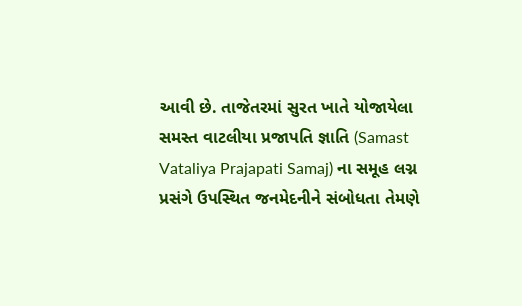આવી છે. તાજેતરમાં સુરત ખાતે યોજાયેલા સમસ્ત વાટલીયા પ્રજાપતિ જ્ઞાતિ (Samast Vataliya Prajapati Samaj) ના સમૂહ લગ્ન પ્રસંગે ઉપસ્થિત જનમેદનીને સંબોધતા તેમણે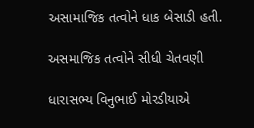અસામાજિક તત્વોને ધાક બેસાડી હતી.

અસમાજિક તત્વોને સીધી ચેતવણી

ધારાસભ્ય વિનુભાઈ મોરડીયાએ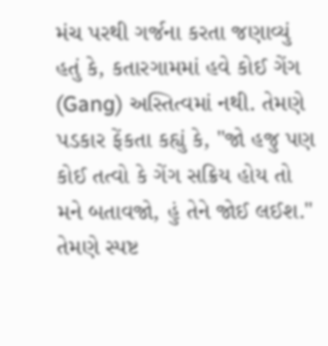મંચ પરથી ગર્જના કરતા જણાવ્યું હતું કે, કતારગામમાં હવે કોઈ ગેંગ (Gang) અસ્તિત્વમાં નથી. તેમણે પડકાર ફેંકતા કહ્યું કે, "જો હજુ પણ કોઈ તત્વો કે ગેંગ સક્રિય હોય તો મને બતાવજો, હું તેને જોઈ લઈશ." તેમણે સ્પષ્ટ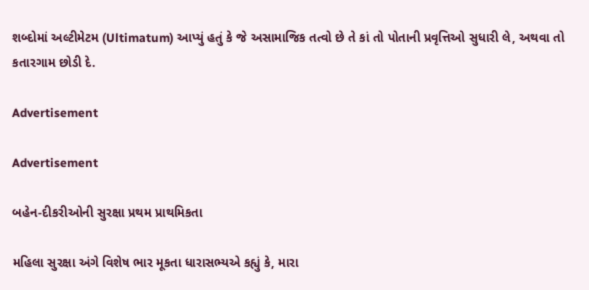શબ્દોમાં અલ્ટીમેટમ (Ultimatum) આપ્યું હતું કે જે અસામાજિક તત્વો છે તે કાં તો પોતાની પ્રવૃત્તિઓ સુધારી લે, અથવા તો કતારગામ છોડી દે.

Advertisement

Advertisement

બહેન-દીકરીઓની સુરક્ષા પ્રથમ પ્રાથમિકતા

મહિલા સુરક્ષા અંગે વિશેષ ભાર મૂકતા ધારાસભ્યએ કહ્યું કે, મારા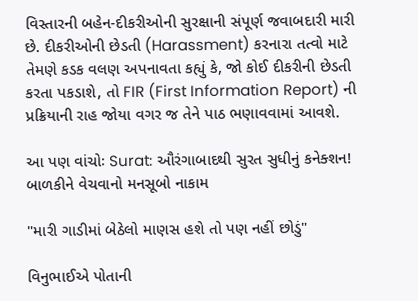વિસ્તારની બહેન-દીકરીઓની સુરક્ષાની સંપૂર્ણ જવાબદારી મારી છે. દીકરીઓની છેડતી (Harassment) કરનારા તત્વો માટે તેમણે કડક વલણ અપનાવતા કહ્યું કે, જો કોઈ દીકરીની છેડતી કરતા પકડાશે, તો FIR (First Information Report) ની પ્રક્રિયાની રાહ જોયા વગર જ તેને પાઠ ભણાવવામાં આવશે.

આ પણ વાંચોઃ Surat: ઔરંગાબાદથી સુરત સુધીનું કનેક્શન! બાળકીને વેચવાનો મનસૂબો નાકામ

"મારી ગાડીમાં બેઠેલો માણસ હશે તો પણ નહીં છોડું"

વિનુભાઈએ પોતાની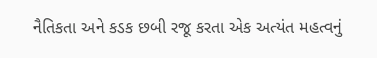નૈતિકતા અને કડક છબી રજૂ કરતા એક અત્યંત મહત્વનું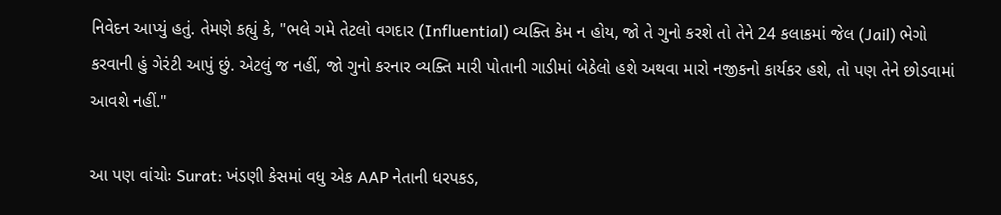નિવેદન આપ્યું હતું. તેમણે કહ્યું કે, "ભલે ગમે તેટલો વગદાર (Influential) વ્યક્તિ કેમ ન હોય, જો તે ગુનો કરશે તો તેને 24 કલાકમાં જેલ (Jail) ભેગો કરવાની હું ગેરંટી આપું છું. એટલું જ નહીં, જો ગુનો કરનાર વ્યક્તિ મારી પોતાની ગાડીમાં બેઠેલો હશે અથવા મારો નજીકનો કાર્યકર હશે, તો પણ તેને છોડવામાં આવશે નહીં."

આ પણ વાંચોઃ Surat: ખંડણી કેસમાં વધુ એક AAP નેતાની ધરપકડ,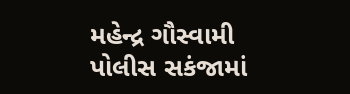મહેન્દ્ર ગૌસ્વામી પોલીસ સકંજામાં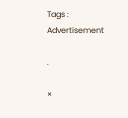Tags :
Advertisement

.

×